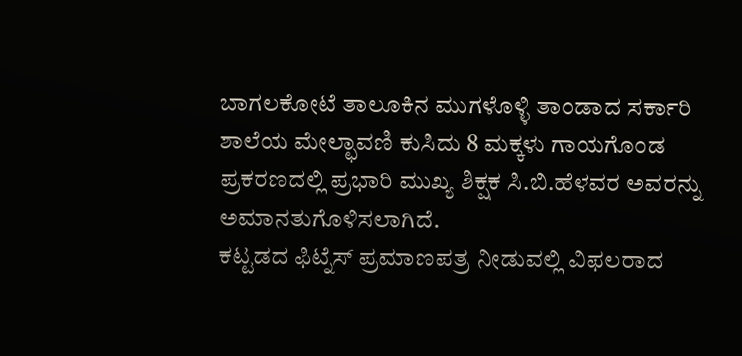ಬಾಗಲಕೋಟೆ ತಾಲೂಕಿನ ಮುಗಳೊಳ್ಳಿ ತಾಂಡಾದ ಸರ್ಕಾರಿ ಶಾಲೆಯ ಮೇಲ್ಛಾವಣಿ ಕುಸಿದು 8 ಮಕ್ಕಳು ಗಾಯಗೊಂಡ ಪ್ರಕರಣದಲ್ಲಿ ಪ್ರಭಾರಿ ಮುಖ್ಯ ಶಿಕ್ಷಕ ಸಿ.ಬಿ.ಹೆಳವರ ಅವರನ್ನು ಅಮಾನತುಗೊಳಿಸಲಾಗಿದೆ.
ಕಟ್ಟಡದ ಫಿಟ್ನೆಸ್ ಪ್ರಮಾಣಪತ್ರ ನೀಡುವಲ್ಲಿ ವಿಫಲರಾದ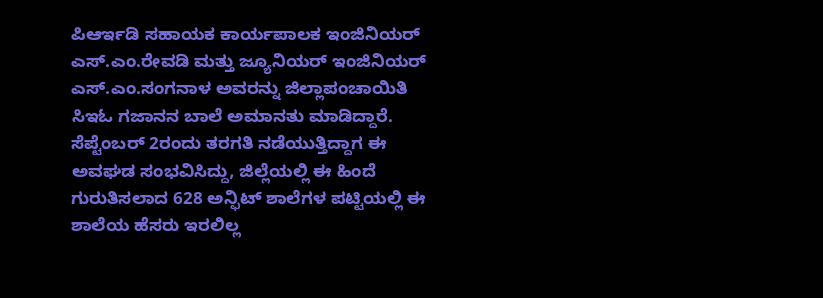ಪಿಆರ್ಇಡಿ ಸಹಾಯಕ ಕಾರ್ಯಪಾಲಕ ಇಂಜಿನಿಯರ್ ಎಸ್.ಎಂ.ರೇವಡಿ ಮತ್ತು ಜ್ಯೂನಿಯರ್ ಇಂಜಿನಿಯರ್ ಎಸ್.ಎಂ.ಸಂಗನಾಳ ಅವರನ್ನು ಜಿಲ್ಲಾಪಂಚಾಯಿತಿ ಸಿಇಓ ಗಜಾನನ ಬಾಲೆ ಅಮಾನತು ಮಾಡಿದ್ದಾರೆ.
ಸೆಪ್ಟೆಂಬರ್ 2ರಂದು ತರಗತಿ ನಡೆಯುತ್ತಿದ್ದಾಗ ಈ ಅವಘಡ ಸಂಭವಿಸಿದ್ದು, ಜಿಲ್ಲೆಯಲ್ಲಿ ಈ ಹಿಂದೆ ಗುರುತಿಸಲಾದ 628 ಅನ್ಫಿಟ್ ಶಾಲೆಗಳ ಪಟ್ಟಿಯಲ್ಲಿ ಈ ಶಾಲೆಯ ಹೆಸರು ಇರಲಿಲ್ಲ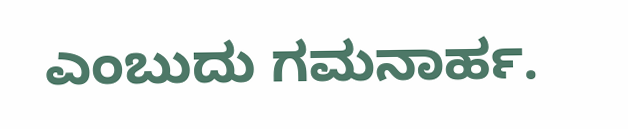ಎಂಬುದು ಗಮನಾರ್ಹ.